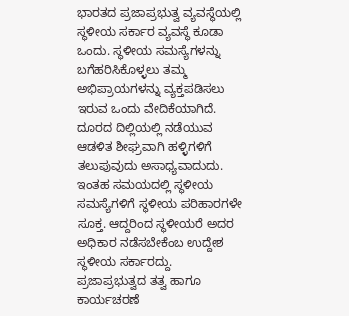ಭಾರತದ ಪ್ರಜಾಪ್ರಭುತ್ವ ವ್ಯವಸ್ಥೆಯಲ್ಲಿ ಸ್ಥಳೀಯ ಸರ್ಕಾರ ವ್ಯವಸ್ಥೆ ಕೂಡಾ ಒಂದು. ಸ್ಥಳೀಯ ಸಮಸ್ಯೆಗಳನ್ನು ಬಗೆಹರಿಸಿಕೊಳ್ಳಲು ತಮ್ಮ ಅಭಿಪ್ರಾಯಗಳನ್ನು ವ್ಯಕ್ತಪಡಿಸಲು ಇರುವ ಒಂದು ವೇದಿಕೆಯಾಗಿದೆ. ದೂರದ ದಿಲ್ಲಿಯಲ್ಲಿ ನಡೆಯುವ ಆಡಳಿತ ಶೀಘ್ರವಾಗಿ ಹಳ್ಳಿಗಳಿಗೆ ತಲುಪುವುದು ಅಸಾಧ್ಯವಾದುದು. ಇಂತಹ ಸಮಯದಲ್ಲಿ ಸ್ಥಳೀಯ ಸಮಸ್ಯೆಗಳಿಗೆ ಸ್ಥಳೀಯ ಪರಿಹಾರಗಳೇ ಸೂಕ್ತ. ಆದ್ದರಿಂದ ಸ್ಥಳೀಯರೆ ಅದರ ಅಧಿಕಾರ ನಡೆಸಬೇಕೆಂಬ ಉದ್ದೇಶ ಸ್ಥಳೀಯ ಸರ್ಕಾರದ್ದು.
ಪ್ರಜಾಪ್ರಭುತ್ವದ ತತ್ವ ಹಾಗೂ ಕಾರ್ಯಚರಣೆ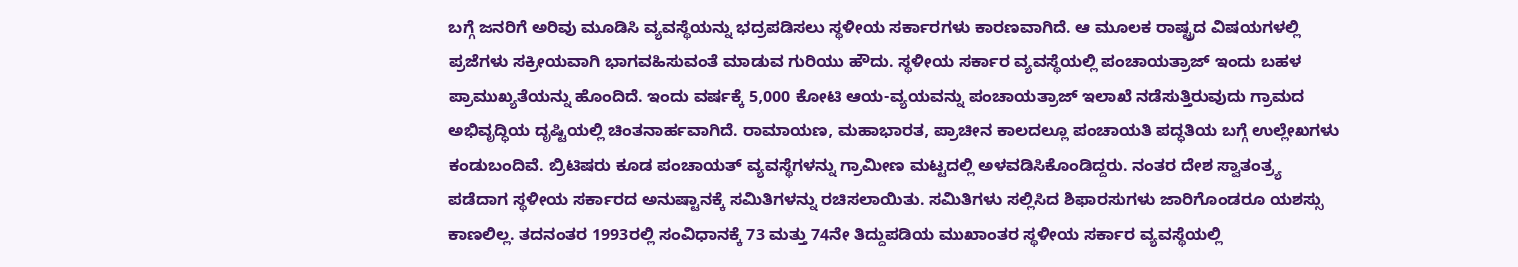ಬಗ್ಗೆ ಜನರಿಗೆ ಅರಿವು ಮೂಡಿಸಿ ವ್ಯವಸ್ಥೆಯನ್ನು ಭದ್ರಪಡಿಸಲು ಸ್ಥಳೀಯ ಸರ್ಕಾರಗಳು ಕಾರಣವಾಗಿದೆ. ಆ ಮೂಲಕ ರಾಷ್ಟ್ರದ ವಿಷಯಗಳಲ್ಲಿ ಪ್ರಜೆಗಳು ಸಕ್ರೀಯವಾಗಿ ಭಾಗವಹಿಸುವಂತೆ ಮಾಡುವ ಗುರಿಯು ಹೌದು. ಸ್ಥಳೀಯ ಸರ್ಕಾರ ವ್ಯವಸ್ಥೆಯಲ್ಲಿ ಪಂಚಾಯತ್ರಾಜ್ ಇಂದು ಬಹಳ ಪ್ರಾಮುಖ್ಯತೆಯನ್ನು ಹೊಂದಿದೆ. ಇಂದು ವರ್ಷಕ್ಕೆ 5,000 ಕೋಟಿ ಆಯ-ವ್ಯಯವನ್ನು ಪಂಚಾಯತ್ರಾಜ್ ಇಲಾಖೆ ನಡೆಸುತ್ತಿರುವುದು ಗ್ರಾಮದ ಅಭಿವೃದ್ಧಿಯ ದೃಷ್ಟಿಯಲ್ಲಿ ಚಿಂತನಾರ್ಹವಾಗಿದೆ. ರಾಮಾಯಣ, ಮಹಾಭಾರತ, ಪ್ರಾಚೀನ ಕಾಲದಲ್ಲೂ ಪಂಚಾಯತಿ ಪದ್ಧತಿಯ ಬಗ್ಗೆ ಉಲ್ಲೇಖಗಳು ಕಂಡುಬಂದಿವೆ. ಬ್ರಿಟಿಷರು ಕೂಡ ಪಂಚಾಯತ್ ವ್ಯವಸ್ಥೆಗಳನ್ನು ಗ್ರಾಮೀಣ ಮಟ್ಟದಲ್ಲಿ ಅಳವಡಿಸಿಕೊಂಡಿದ್ದರು. ನಂತರ ದೇಶ ಸ್ವಾತಂತ್ರ್ಯ ಪಡೆದಾಗ ಸ್ಥಳೀಯ ಸರ್ಕಾರದ ಅನುಷ್ಟಾನಕ್ಕೆ ಸಮಿತಿಗಳನ್ನು ರಚಿಸಲಾಯಿತು. ಸಮಿತಿಗಳು ಸಲ್ಲಿಸಿದ ಶಿಫಾರಸುಗಳು ಜಾರಿಗೊಂಡರೂ ಯಶಸ್ಸು ಕಾಣಲಿಲ್ಲ. ತದನಂತರ 1993ರಲ್ಲಿ ಸಂವಿಧಾನಕ್ಕೆ 73 ಮತ್ತು 74ನೇ ತಿದ್ದುಪಡಿಯ ಮುಖಾಂತರ ಸ್ಥಳೀಯ ಸರ್ಕಾರ ವ್ಯವಸ್ಥೆಯಲ್ಲಿ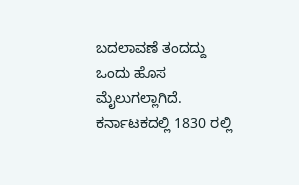ಬದಲಾವಣೆ ತಂದದ್ದು ಒಂದು ಹೊಸ ಮೈಲುಗಲ್ಲಾಗಿದೆ.
ಕರ್ನಾಟಕದಲ್ಲಿ 1830 ರಲ್ಲಿ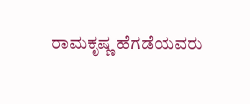ರಾಮಕೃಷ್ಣ ಹೆಗಡೆಯವರು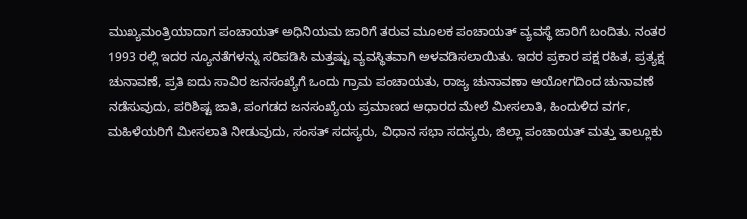ಮುಖ್ಯಮಂತ್ರಿಯಾದಾಗ ಪಂಚಾಯತ್ ಅಧಿನಿಯಮ ಜಾರಿಗೆ ತರುವ ಮೂಲಕ ಪಂಚಾಯತ್ ವ್ಯವಸ್ಥೆ ಜಾರಿಗೆ ಬಂದಿತು. ನಂತರ 1993 ರಲ್ಲಿ ಇದರ ನ್ಯೂನತೆಗಳನ್ನು ಸರಿಪಡಿಸಿ ಮತ್ತಷ್ಟು ವ್ಯವಸ್ಥಿತವಾಗಿ ಅಳವಡಿಸಲಾಯಿತು. ಇದರ ಪ್ರಕಾರ ಪಕ್ಷ ರಹಿತ, ಪ್ರತ್ಯಕ್ಷ ಚುನಾವಣೆ, ಪ್ರತಿ ಐದು ಸಾವಿರ ಜನಸಂಖ್ಯೆಗೆ ಒಂದು ಗ್ರಾಮ ಪಂಚಾಯತು, ರಾಜ್ಯ ಚುನಾವಣಾ ಆಯೋಗದಿಂದ ಚುನಾವಣೆ ನಡೆಸುವುದು, ಪರಿಶಿಷ್ಟ ಜಾತಿ, ಪಂಗಡದ ಜನಸಂಖ್ಯೆಯ ಪ್ರಮಾಣದ ಆಧಾರದ ಮೇಲೆ ಮೀಸಲಾತಿ, ಹಿಂದುಳಿದ ವರ್ಗ, ಮಹಿಳೆಯರಿಗೆ ಮೀಸಲಾತಿ ನೀಡುವುದು, ಸಂಸತ್ ಸದಸ್ಯರು, ವಿಧಾನ ಸಭಾ ಸದಸ್ಯರು, ಜಿಲ್ಲಾ ಪಂಚಾಯತ್ ಮತ್ತು ತಾಲ್ಲೂಕು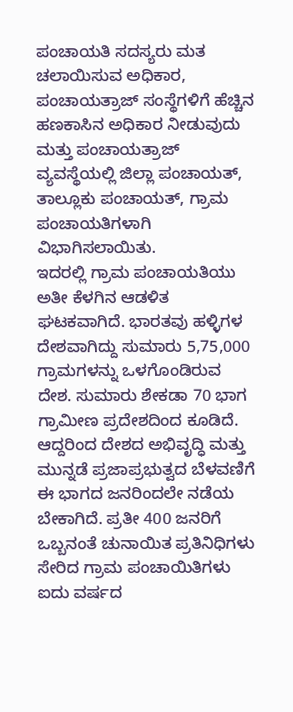ಪಂಚಾಯತಿ ಸದಸ್ಯರು ಮತ ಚಲಾಯಿಸುವ ಅಧಿಕಾರ, ಪಂಚಾಯತ್ರಾಜ್ ಸಂಸ್ಥೆಗಳಿಗೆ ಹೆಚ್ಚಿನ ಹಣಕಾಸಿನ ಅಧಿಕಾರ ನೀಡುವುದು ಮತ್ತು ಪಂಚಾಯತ್ರಾಜ್ ವ್ಯವಸ್ಥೆಯಲ್ಲಿ ಜಿಲ್ಲಾ ಪಂಚಾಯತ್, ತಾಲ್ಲೂಕು ಪಂಚಾಯತ್, ಗ್ರಾಮ ಪಂಚಾಯತಿಗಳಾಗಿ ವಿಭಾಗಿಸಲಾಯಿತು.
ಇದರಲ್ಲಿ ಗ್ರಾಮ ಪಂಚಾಯತಿಯು ಅತೀ ಕೆಳಗಿನ ಆಡಳಿತ ಘಟಕವಾಗಿದೆ. ಭಾರತವು ಹಳ್ಳಿಗಳ ದೇಶವಾಗಿದ್ದು ಸುಮಾರು 5,75,000 ಗ್ರಾಮಗಳನ್ನು ಒಳಗೊಂಡಿರುವ ದೇಶ. ಸುಮಾರು ಶೇಕಡಾ 70 ಭಾಗ ಗ್ರಾಮೀಣ ಪ್ರದೇಶದಿಂದ ಕೂಡಿದೆ. ಆದ್ದರಿಂದ ದೇಶದ ಅಭಿವೃದ್ಧಿ ಮತ್ತು ಮುನ್ನಡೆ ಪ್ರಜಾಪ್ರಭುತ್ವದ ಬೆಳವಣಿಗೆ ಈ ಭಾಗದ ಜನರಿಂದಲೇ ನಡೆಯ ಬೇಕಾಗಿದೆ. ಪ್ರತೀ 400 ಜನರಿಗೆ ಒಬ್ಬನಂತೆ ಚುನಾಯಿತ ಪ್ರತಿನಿಧಿಗಳು ಸೇರಿದ ಗ್ರಾಮ ಪಂಚಾಯಿತಿಗಳು ಐದು ವರ್ಷದ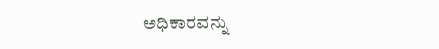ಅಧಿಕಾರವನ್ನು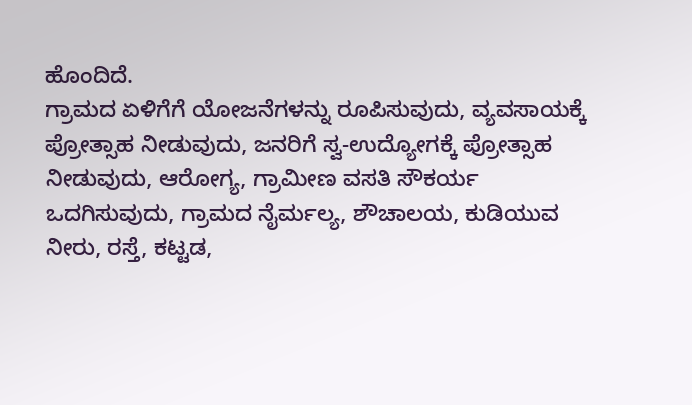ಹೊಂದಿದೆ.
ಗ್ರಾಮದ ಏಳಿಗೆಗೆ ಯೋಜನೆಗಳನ್ನು ರೂಪಿಸುವುದು, ವ್ಯವಸಾಯಕ್ಕೆ ಪ್ರೋತ್ಸಾಹ ನೀಡುವುದು, ಜನರಿಗೆ ಸ್ವ-ಉದ್ಯೋಗಕ್ಕೆ ಪ್ರೋತ್ಸಾಹ ನೀಡುವುದು, ಆರೋಗ್ಯ, ಗ್ರಾಮೀಣ ವಸತಿ ಸೌಕರ್ಯ ಒದಗಿಸುವುದು, ಗ್ರಾಮದ ನೈರ್ಮಲ್ಯ, ಶೌಚಾಲಯ, ಕುಡಿಯುವ ನೀರು, ರಸ್ತೆ, ಕಟ್ಟಡ,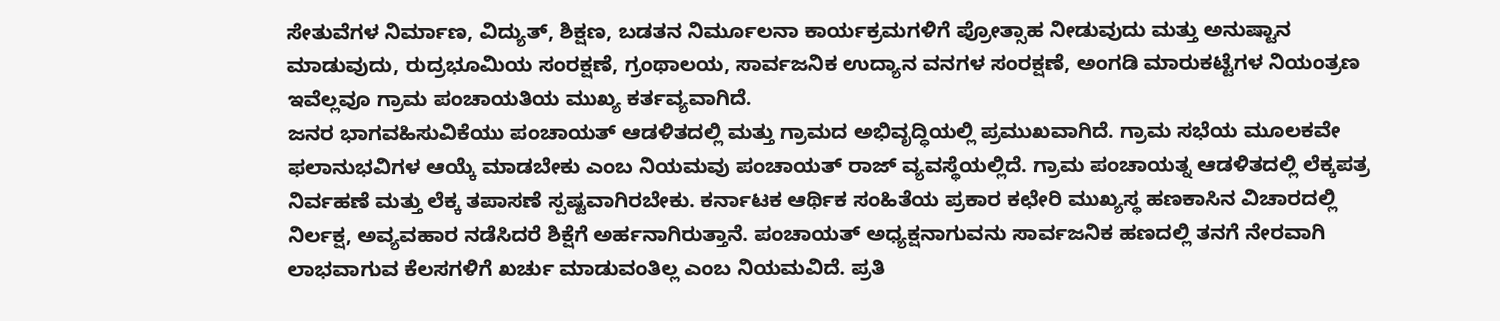ಸೇತುವೆಗಳ ನಿರ್ಮಾಣ, ವಿದ್ಯುತ್, ಶಿಕ್ಷಣ, ಬಡತನ ನಿರ್ಮೂಲನಾ ಕಾರ್ಯಕ್ರಮಗಳಿಗೆ ಪ್ರೋತ್ಸಾಹ ನೀಡುವುದು ಮತ್ತು ಅನುಷ್ಟಾನ ಮಾಡುವುದು, ರುದ್ರಭೂಮಿಯ ಸಂರಕ್ಷಣೆ, ಗ್ರಂಥಾಲಯ, ಸಾರ್ವಜನಿಕ ಉದ್ಯಾನ ವನಗಳ ಸಂರಕ್ಷಣೆ, ಅಂಗಡಿ ಮಾರುಕಟ್ಟೆಗಳ ನಿಯಂತ್ರಣ ಇವೆಲ್ಲವೂ ಗ್ರಾಮ ಪಂಚಾಯತಿಯ ಮುಖ್ಯ ಕರ್ತವ್ಯವಾಗಿದೆ.
ಜನರ ಭಾಗವಹಿಸುವಿಕೆಯು ಪಂಚಾಯತ್ ಆಡಳಿತದಲ್ಲಿ ಮತ್ತು ಗ್ರಾಮದ ಅಭಿವೃದ್ಧಿಯಲ್ಲಿ ಪ್ರಮುಖವಾಗಿದೆ. ಗ್ರಾಮ ಸಭೆಯ ಮೂಲಕವೇ ಫಲಾನುಭವಿಗಳ ಆಯ್ಕೆ ಮಾಡಬೇಕು ಎಂಬ ನಿಯಮವು ಪಂಚಾಯತ್ ರಾಜ್ ವ್ಯವಸ್ಥೆಯಲ್ಲಿದೆ. ಗ್ರಾಮ ಪಂಚಾಯತ್ನ ಆಡಳಿತದಲ್ಲಿ ಲೆಕ್ಕಪತ್ರ ನಿರ್ವಹಣೆ ಮತ್ತು ಲೆಕ್ಕ ತಪಾಸಣೆ ಸ್ಪಷ್ಟವಾಗಿರಬೇಕು. ಕರ್ನಾಟಕ ಆರ್ಥಿಕ ಸಂಹಿತೆಯ ಪ್ರಕಾರ ಕಛೇರಿ ಮುಖ್ಯಸ್ಥ ಹಣಕಾಸಿನ ವಿಚಾರದಲ್ಲಿ ನಿರ್ಲಕ್ಷ, ಅವ್ಯವಹಾರ ನಡೆಸಿದರೆ ಶಿಕ್ಷೆಗೆ ಅರ್ಹನಾಗಿರುತ್ತಾನೆ. ಪಂಚಾಯತ್ ಅಧ್ಯಕ್ಷನಾಗುವನು ಸಾರ್ವಜನಿಕ ಹಣದಲ್ಲಿ ತನಗೆ ನೇರವಾಗಿ ಲಾಭವಾಗುವ ಕೆಲಸಗಳಿಗೆ ಖರ್ಚು ಮಾಡುವಂತಿಲ್ಲ ಎಂಬ ನಿಯಮವಿದೆ. ಪ್ರತಿ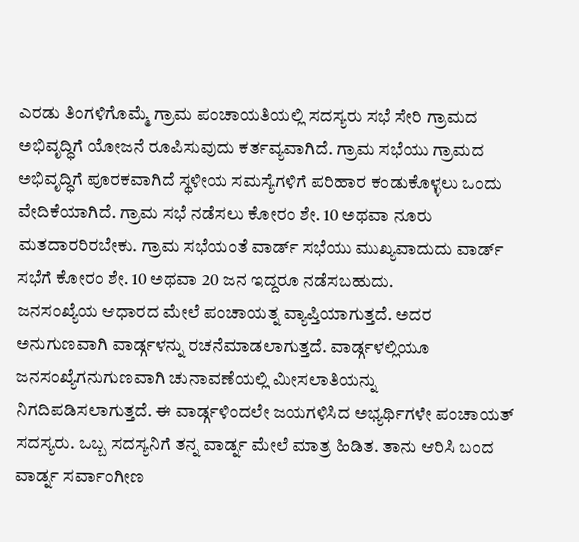ಎರಡು ತಿಂಗಳಿಗೊಮ್ಮೆ ಗ್ರಾಮ ಪಂಚಾಯತಿಯಲ್ಲಿ ಸದಸ್ಯರು ಸಭೆ ಸೇರಿ ಗ್ರಾಮದ ಅಭಿವೃದ್ಧಿಗೆ ಯೋಜನೆ ರೂಪಿಸುವುದು ಕರ್ತವ್ಯವಾಗಿದೆ. ಗ್ರಾಮ ಸಭೆಯು ಗ್ರಾಮದ ಅಭಿವೃದ್ಧಿಗೆ ಪೂರಕವಾಗಿದೆ ಸ್ಥಳೀಯ ಸಮಸ್ಯೆಗಳಿಗೆ ಪರಿಹಾರ ಕಂಡುಕೊಳ್ಳಲು ಒಂದು ವೇದಿಕೆಯಾಗಿದೆ. ಗ್ರಾಮ ಸಭೆ ನಡೆಸಲು ಕೋರಂ ಶೇ. 10 ಅಥವಾ ನೂರು ಮತದಾರರಿರಬೇಕು. ಗ್ರಾಮ ಸಭೆಯಂತೆ ವಾರ್ಡ್ ಸಭೆಯು ಮುಖ್ಯವಾದುದು ವಾರ್ಡ್ ಸಭೆಗೆ ಕೋರಂ ಶೇ. 10 ಅಥವಾ 20 ಜನ ಇದ್ದರೂ ನಡೆಸಬಹುದು.
ಜನಸಂಖ್ಯೆಯ ಆಧಾರದ ಮೇಲೆ ಪಂಚಾಯತ್ನ ವ್ಯಾಪ್ತಿಯಾಗುತ್ತದೆ. ಅದರ ಅನುಗುಣವಾಗಿ ವಾರ್ಡ್ಗಳನ್ನು ರಚನೆಮಾಡಲಾಗುತ್ತದೆ. ವಾರ್ಡ್ಗಳಲ್ಲಿಯೂ ಜನಸಂಖ್ಯೆಗನುಗುಣವಾಗಿ ಚುನಾವಣೆಯಲ್ಲಿ ಮೀಸಲಾತಿಯನ್ನು ನಿಗದಿಪಡಿಸಲಾಗುತ್ತದೆ. ಈ ವಾರ್ಡ್ಗಳಿಂದಲೇ ಜಯಗಳಿಸಿದ ಅಭ್ಯರ್ಥಿಗಳೇ ಪಂಚಾಯತ್ ಸದಸ್ಯರು. ಒಬ್ಬ ಸದಸ್ಯನಿಗೆ ತನ್ನ ವಾರ್ಡ್ನ ಮೇಲೆ ಮಾತ್ರ ಹಿಡಿತ. ತಾನು ಆರಿಸಿ ಬಂದ ವಾರ್ಡ್ನ ಸರ್ವಾಂಗೀಣ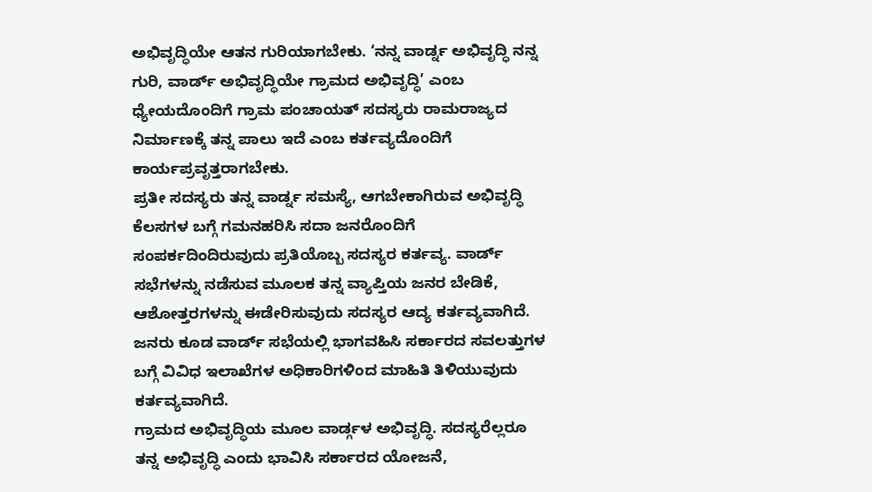ಅಭಿವೃದ್ಧಿಯೇ ಆತನ ಗುರಿಯಾಗಬೇಕು. ‘ನನ್ನ ವಾರ್ಡ್ನ ಅಭಿವೃದ್ಧಿ ನನ್ನ ಗುರಿ, ವಾರ್ಡ್ ಅಭಿವೃದ್ಧಿಯೇ ಗ್ರಾಮದ ಅಭಿವೃದ್ಧಿ’ ಎಂಬ ಧ್ಯೇಯದೊಂದಿಗೆ ಗ್ರಾಮ ಪಂಚಾಯತ್ ಸದಸ್ಯರು ರಾಮರಾಜ್ಯದ ನಿರ್ಮಾಣಕ್ಕೆ ತನ್ನ ಪಾಲು ಇದೆ ಎಂಬ ಕರ್ತವ್ಯದೊಂದಿಗೆ ಕಾರ್ಯಪ್ರವೃತ್ತರಾಗಬೇಕು.
ಪ್ರತೀ ಸದಸ್ಯರು ತನ್ನ ವಾರ್ಡ್ನ ಸಮಸ್ಯೆ, ಆಗಬೇಕಾಗಿರುವ ಅಭಿವೃದ್ಧಿ ಕೆಲಸಗಳ ಬಗ್ಗೆ ಗಮನಹರಿಸಿ ಸದಾ ಜನರೊಂದಿಗೆ ಸಂಪರ್ಕದಿಂದಿರುವುದು ಪ್ರತಿಯೊಬ್ಬ ಸದಸ್ಯರ ಕರ್ತವ್ಯ. ವಾರ್ಡ್ ಸಭೆಗಳನ್ನು ನಡೆಸುವ ಮೂಲಕ ತನ್ನ ವ್ಯಾಪ್ತಿಯ ಜನರ ಬೇಡಿಕೆ, ಆಶೋತ್ತರಗಳನ್ನು ಈಡೇರಿಸುವುದು ಸದಸ್ಯರ ಆದ್ಯ ಕರ್ತವ್ಯವಾಗಿದೆ. ಜನರು ಕೂಡ ವಾರ್ಡ್ ಸಭೆಯಲ್ಲಿ ಭಾಗವಹಿಸಿ ಸರ್ಕಾರದ ಸವಲತ್ತುಗಳ ಬಗ್ಗೆ ವಿವಿಧ ಇಲಾಖೆಗಳ ಅಧಿಕಾರಿಗಳಿಂದ ಮಾಹಿತಿ ತಿಳಿಯುವುದು ಕರ್ತವ್ಯವಾಗಿದೆ.
ಗ್ರಾಮದ ಅಭಿವೃದ್ಧಿಯ ಮೂಲ ವಾರ್ಡ್ಗಳ ಅಭಿವೃದ್ಧಿ. ಸದಸ್ಯರೆಲ್ಲರೂ ತನ್ನ ಅಭಿವೃದ್ಧಿ ಎಂದು ಭಾವಿಸಿ ಸರ್ಕಾರದ ಯೋಜನೆ,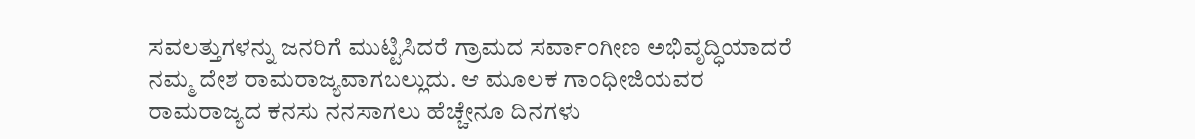ಸವಲತ್ತುಗಳನ್ನು ಜನರಿಗೆ ಮುಟ್ಟಿಸಿದರೆ ಗ್ರಾಮದ ಸರ್ವಾಂಗೀಣ ಅಭಿವೃದ್ಧಿಯಾದರೆ ನಮ್ಮ ದೇಶ ರಾಮರಾಜ್ಯವಾಗಬಲ್ಲುದು. ಆ ಮೂಲಕ ಗಾಂಧೀಜಿಯವರ ರಾಮರಾಜ್ಯದ ಕನಸು ನನಸಾಗಲು ಹೆಚ್ಚೇನೂ ದಿನಗಳು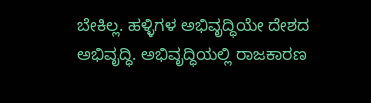ಬೇಕಿಲ್ಲ. ಹಳ್ಳಿಗಳ ಅಭಿವೃದ್ಧಿಯೇ ದೇಶದ ಅಭಿವೃದ್ಧಿ. ಅಭಿವೃದ್ಧಿಯಲ್ಲಿ ರಾಜಕಾರಣ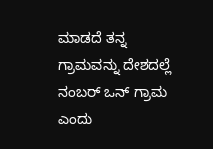ಮಾಡದೆ ತನ್ನ ಗ್ರಾಮವನ್ನು ದೇಶದಲ್ಲೆ ನಂಬರ್ ಒನ್ ಗ್ರಾಮ ಎಂದು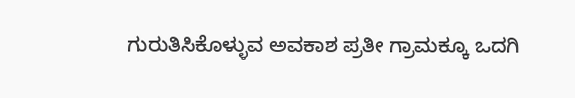ಗುರುತಿಸಿಕೊಳ್ಳುವ ಅವಕಾಶ ಪ್ರತೀ ಗ್ರಾಮಕ್ಕೂ ಒದಗಿ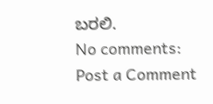ಬರಲಿ.
No comments:
Post a Comment